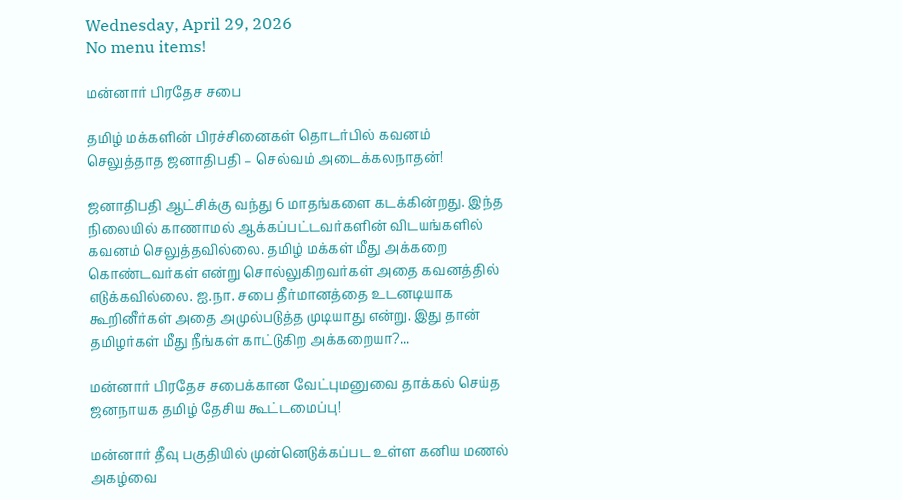Wednesday, April 29, 2026
No menu items!

மன்னார் பிரதேச சபை

தமிழ் மக்களின் பிரச்சினைகள் தொடர்பில் கவனம் செலுத்தாத ஜனாதிபதி – செல்வம் அடைக்கலநாதன்!

ஜனாதிபதி ஆட்சிக்கு வந்து 6 மாதங்களை கடக்கின்றது. இந்த நிலையில் காணாமல் ஆக்கப்பட்டவர்களின் விடயங்களில் கவனம் செலுத்தவில்லை. தமிழ் மக்கள் மீது அக்கறை கொண்டவர்கள் என்று சொல்லுகிறவர்கள் அதை கவனத்தில் எடுக்கவில்லை. ஐ.நா. சபை தீர்மானத்தை உடனடியாக கூறினீர்கள் அதை அமுல்படுத்த முடியாது என்று. இது தான் தமிழர்கள் மீது நீங்கள் காட்டுகிற அக்கறையா?...

மன்னார் பிரதேச சபைக்கான வேட்புமனுவை தாக்கல் செய்த ஜனநாயக தமிழ் தேசிய கூட்டமைப்பு!

மன்னார் தீவு பகுதியில் முன்னெடுக்கப்பட உள்ள கனிய மணல் அகழ்வை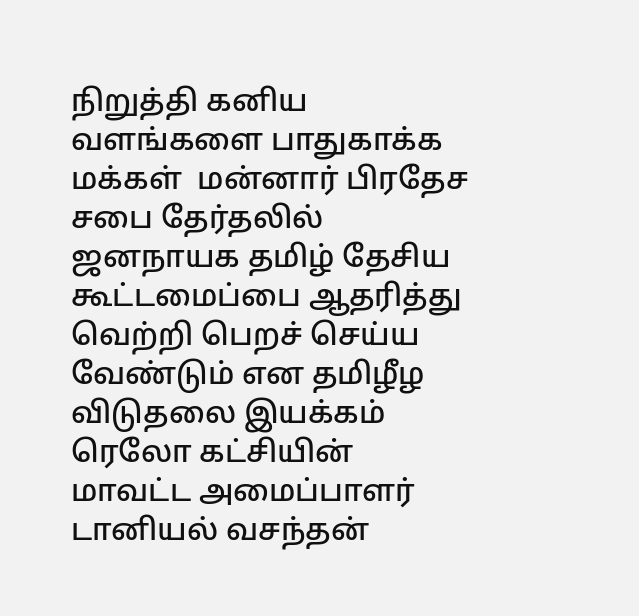நிறுத்தி கனிய வளங்களை பாதுகாக்க மக்கள்  மன்னார் பிரதேச சபை தேர்தலில் ஜனநாயக தமிழ் தேசிய கூட்டமைப்பை ஆதரித்து வெற்றி பெறச் செய்ய வேண்டும் என தமிழீழ விடுதலை இயக்கம் ரெலோ கட்சியின் மாவட்ட அமைப்பாளர் டானியல் வசந்தன்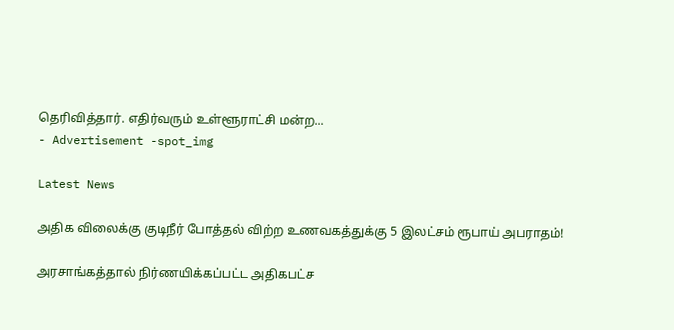தெரிவித்தார். எதிர்வரும் உள்ளூராட்சி மன்ற...
- Advertisement -spot_img

Latest News

அதிக விலைக்கு குடிநீர் போத்தல் விற்ற உணவகத்துக்கு 5 இலட்சம் ரூபாய் அபராதம்!

அரசாங்கத்தால் நிர்ணயிக்கப்பட்ட அதிகபட்ச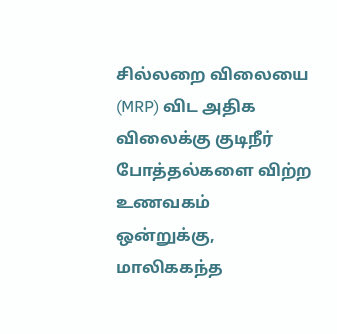சில்லறை விலையை (MRP) விட அதிக விலைக்கு குடிநீர் போத்தல்களை விற்ற உணவகம் ஒன்றுக்கு, மாலிககந்த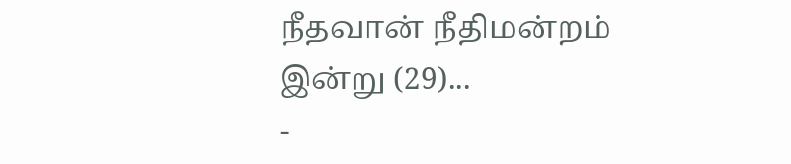நீதவான் நீதிமன்றம் இன்று (29)...
-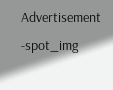Advertisement -spot_img